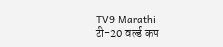TV9 Marathi
टी-20 वर्ल्ड कप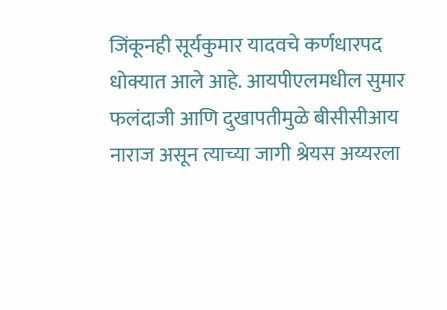जिंकूनही सूर्यकुमार यादवचे कर्णधारपद धोक्यात आले आहे. आयपीएलमधील सुमार फलंदाजी आणि दुखापतीमुळे बीसीसीआय नाराज असून त्याच्या जागी श्रेयस अय्यरला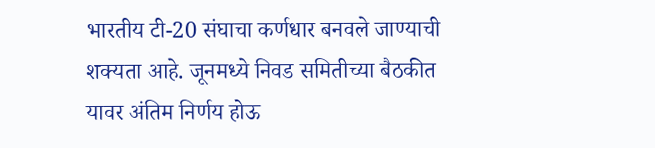भारतीय टी-20 संघाचा कर्णधार बनवले जाण्याची शक्यता आहे. जूनमध्ये निवड समितीच्या बैठकीत यावर अंतिम निर्णय होऊ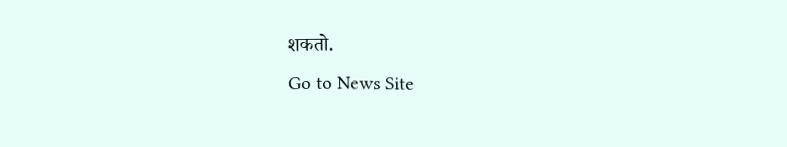शकतो.
Go to News Site